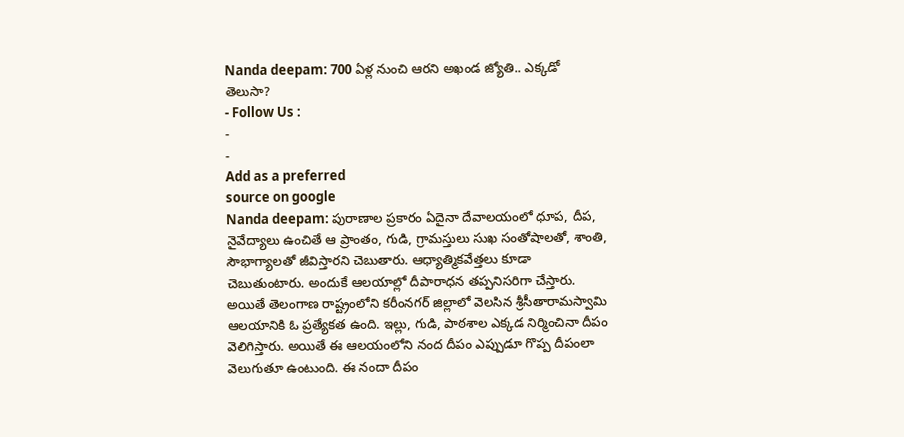Nanda deepam: 700 ఏళ్ల నుంచి ఆరని అఖండ జ్యోతి.. ఎక్కడో తెలుసా?
- Follow Us :
-
-
Add as a preferred
source on google
Nanda deepam: పురాణాల ప్రకారం ఏదైనా దేవాలయంలో ధూప, దీప, నైవేద్యాలు ఉంచితే ఆ ప్రాంతం, గుడి, గ్రామస్తులు సుఖ సంతోషాలతో, శాంతి, సౌభాగ్యాలతో జీవిస్తారని చెబుతారు. ఆధ్యాత్మికవేత్తలు కూడా చెబుతుంటారు. అందుకే ఆలయాల్లో దీపారాధన తప్పనిసరిగా చేస్తారు. అయితే తెలంగాణ రాష్ట్రంలోని కరీంనగర్ జిల్లాలో వెలసిన శ్రీసీతారామస్వామి ఆలయానికి ఓ ప్రత్యేకత ఉంది. ఇల్లు, గుడి, పాఠశాల ఎక్కడ నిర్మించినా దీపం వెలిగిస్తారు. అయితే ఈ ఆలయంలోని నంద దీపం ఎప్పుడూ గొప్ప దీపంలా వెలుగుతూ ఉంటుంది. ఈ నందా దీపం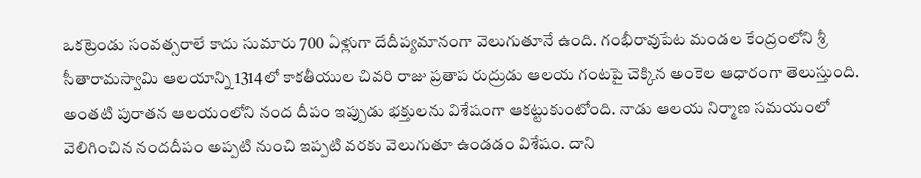ఒకట్రెండు సంవత్సరాలే కాదు సుమారు 700 ఏళ్లుగా దేదీప్యమానంగా వెలుగుతూనే ఉంది. గంభీరావుపేట మండల కేంద్రంలోని శ్రీ సీతారామస్వామి ఆలయాన్ని 1314లో కాకతీయుల చివరి రాజు ప్రతాప రుద్రుడు ఆలయ గంటపై చెక్కిన అంకెల ఆధారంగా తెలుస్తుంది. అంతటి పురాతన ఆలయంలోని నంద దీపం ఇప్పుడు భక్తులను విశేషంగా ఆకట్టుకుంటోంది. నాడు ఆలయ నిర్మాణ సమయంలో వెలిగించిన నందదీపం అప్పటి నుంచి ఇప్పటి వరకు వెలుగుతూ ఉండడం విశేషం. దాని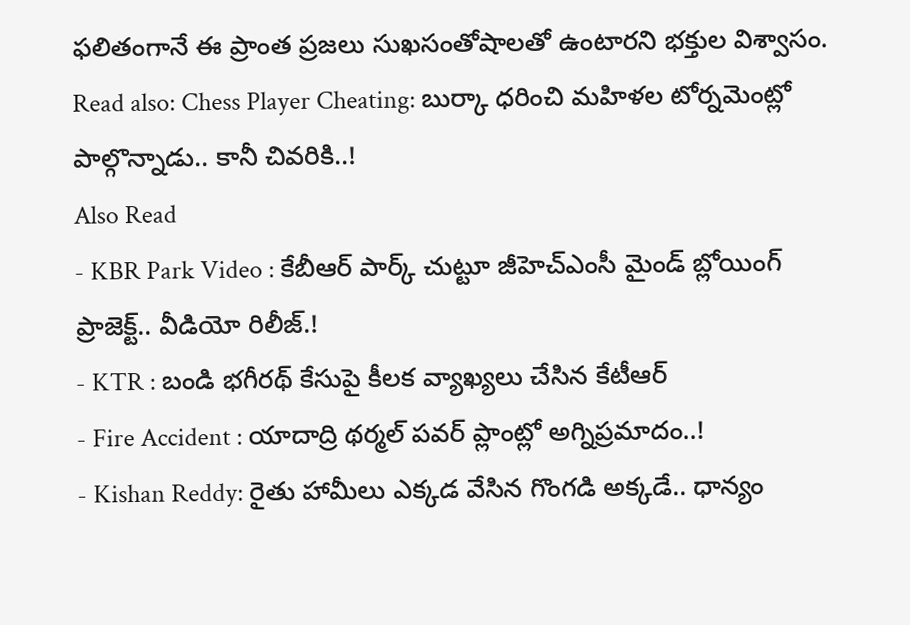ఫలితంగానే ఈ ప్రాంత ప్రజలు సుఖసంతోషాలతో ఉంటారని భక్తుల విశ్వాసం.
Read also: Chess Player Cheating: బుర్కా ధరించి మహిళల టోర్నమెంట్లో పాల్గొన్నాడు.. కానీ చివరికి..!
Also Read
- KBR Park Video : కేబీఆర్ పార్క్ చుట్టూ జీహెచ్ఎంసీ మైండ్ బ్లోయింగ్ ప్రాజెక్ట్.. వీడియో రిలీజ్.!
- KTR : బండి భగీరథ్ కేసుపై కీలక వ్యాఖ్యలు చేసిన కేటీఆర్
- Fire Accident : యాదాద్రి థర్మల్ పవర్ ప్లాంట్లో అగ్నిప్రమాదం..!
- Kishan Reddy: రైతు హామీలు ఎక్కడ వేసిన గొంగడి అక్కడే.. ధాన్యం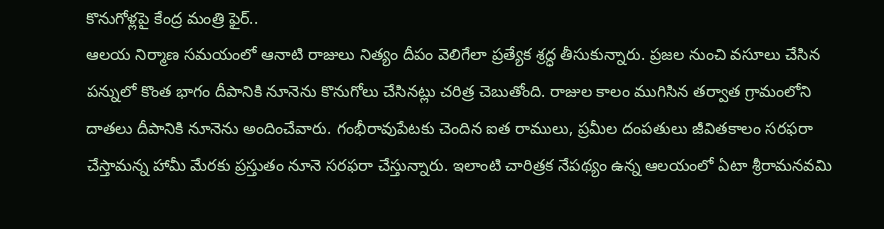కొనుగోళ్లపై కేంద్ర మంత్రి ఫైర్..
ఆలయ నిర్మాణ సమయంలో ఆనాటి రాజులు నిత్యం దీపం వెలిగేలా ప్రత్యేక శ్రద్ధ తీసుకున్నారు. ప్రజల నుంచి వసూలు చేసిన పన్నులో కొంత భాగం దీపానికి నూనెను కొనుగోలు చేసినట్లు చరిత్ర చెబుతోంది. రాజుల కాలం ముగిసిన తర్వాత గ్రామంలోని దాతలు దీపానికి నూనెను అందించేవారు. గంభీరావుపేటకు చెందిన ఐత రాములు, ప్రమీల దంపతులు జీవితకాలం సరఫరా చేస్తామన్న హామీ మేరకు ప్రస్తుతం నూనె సరఫరా చేస్తున్నారు. ఇలాంటి చారిత్రక నేపథ్యం ఉన్న ఆలయంలో ఏటా శ్రీరామనవమి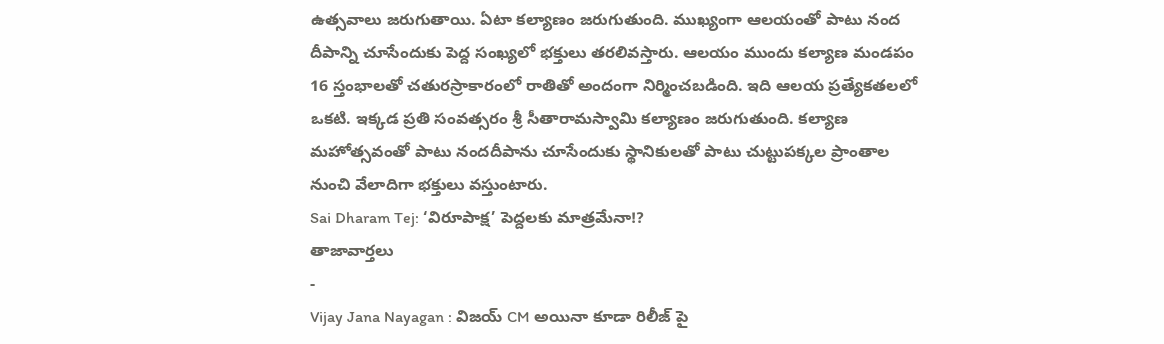ఉత్సవాలు జరుగుతాయి. ఏటా కల్యాణం జరుగుతుంది. ముఖ్యంగా ఆలయంతో పాటు నంద దీపాన్ని చూసేందుకు పెద్ద సంఖ్యలో భక్తులు తరలివస్తారు. ఆలయం ముందు కల్యాణ మండపం 16 స్తంభాలతో చతురస్రాకారంలో రాతితో అందంగా నిర్మించబడింది. ఇది ఆలయ ప్రత్యేకతలలో ఒకటి. ఇక్కడ ప్రతి సంవత్సరం శ్రీ సీతారామస్వామి కల్యాణం జరుగుతుంది. కల్యాణ మహోత్సవంతో పాటు నందదీపాను చూసేందుకు స్థానికులతో పాటు చుట్టుపక్కల ప్రాంతాల నుంచి వేలాదిగా భక్తులు వస్తుంటారు.
Sai Dharam Tej: ‘విరూపాక్ష’ పెద్దలకు మాత్రమేనా!?
తాజావార్తలు
-
Vijay Jana Nayagan : విజయ్ CM అయినా కూడా రిలీజ్ పై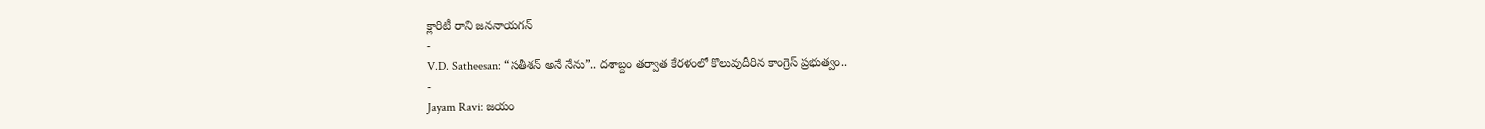క్లారిటీ రాని జననాయగన్
-
V.D. Satheesan: “సతీశన్ అనే నేను”.. దశాబ్దం తర్వాత కేరళంలో కొలువుదీరిన కాంగ్రెస్ ప్రభుత్వం..
-
Jayam Ravi: జయం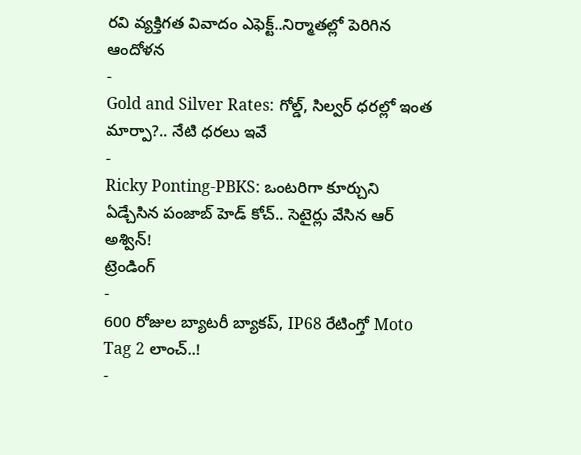రవి వ్యక్తిగత వివాదం ఎఫెక్ట్..నిర్మాతల్లో పెరిగిన ఆందోళన
-
Gold and Silver Rates: గోల్డ్, సిల్వర్ ధరల్లో ఇంత మార్పా?.. నేటి ధరలు ఇవే
-
Ricky Ponting-PBKS: ఒంటరిగా కూర్చుని ఏడ్చేసిన పంజాబ్ హెడ్ కోచ్.. సెటైర్లు వేసిన ఆర్ అశ్విన్!
ట్రెండింగ్
-
600 రోజుల బ్యాటరీ బ్యాకప్, IP68 రేటింగ్తో Moto Tag 2 లాంచ్..!
-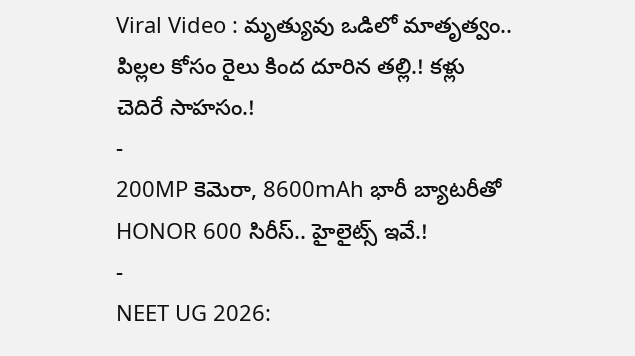Viral Video : మృత్యువు ఒడిలో మాతృత్వం.. పిల్లల కోసం రైలు కింద దూరిన తల్లి.! కళ్లు చెదిరే సాహసం.!
-
200MP కెమెరా, 8600mAh భారీ బ్యాటరీతో HONOR 600 సిరీస్.. హైలైట్స్ ఇవే.!
-
NEET UG 2026: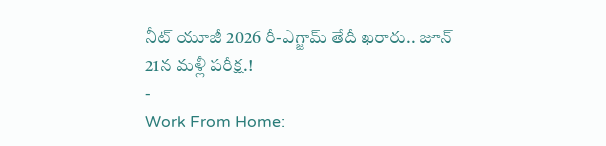నీట్ యూజీ 2026 రీ-ఎగ్జామ్ తేదీ ఖరారు.. జూన్ 21న మళ్లీ పరీక్ష.!
-
Work From Home: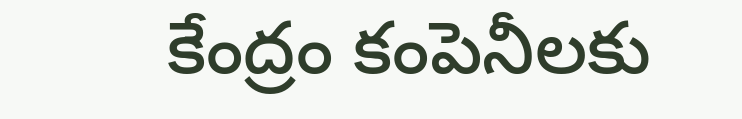కేంద్రం కంపెనీలకు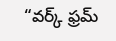“వర్క్ ఫ్రమ్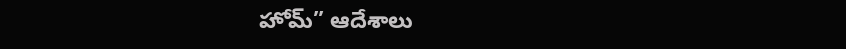హోమ్” ఆదేశాలు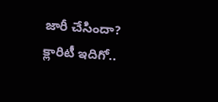జారీ చేసిందా? క్లారిటీ ఇదిగో..